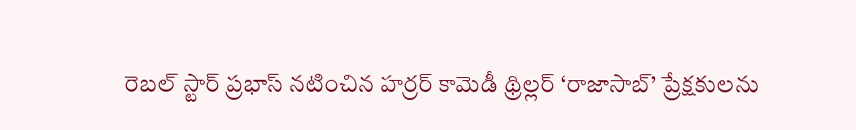రెబల్ స్టార్ ప్రభాస్ నటించిన హర్రర్ కామెడీ థ్రిల్లర్ ‘రాజాసాబ్’ ప్రేక్షకులను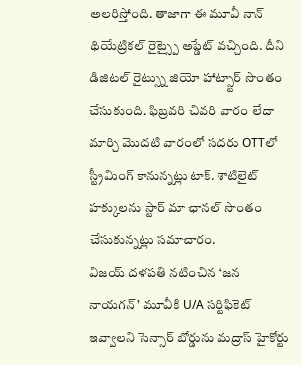అలరిస్తోంది. తాజాగా ఈ మూవీ నాన్ థియేట్రికల్ రైట్స్పై అప్డేట్ వచ్చింది. దీని డిజిటల్ రైట్స్ను జియో హాట్స్టార్ సొంతం చేసుకుంది. ఫిబ్రవరి చివరి వారం లేదా మార్చి మొదటి వారంలో సదరు OTTలో స్ట్రీమింగ్ కానున్నట్లు టాక్. శాటిలైట్ హక్కులను స్టార్ మా ఛానల్ సొంతం చేసుకున్నట్లు సమాచారం.
విజయ్ దళపతి నటించిన ‘జన నాయగన్’ మూవీకి U/A సర్టిఫికెట్ ఇవ్వాలని సెన్సార్ బోర్డును మద్రాస్ హైకోర్టు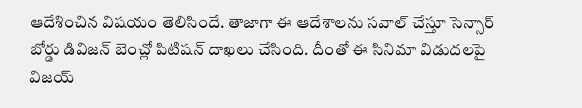ఆదేశించిన విషయం తెలిసిందే. తాజాగా ఈ ఆదేశాలను సవాల్ చేస్తూ సెన్సార్ బోర్డు డివిజన్ బెంచ్లో పిటిషన్ దాఖలు చేసింది. దీంతో ఈ సినిమా విడుదలపై విజయ్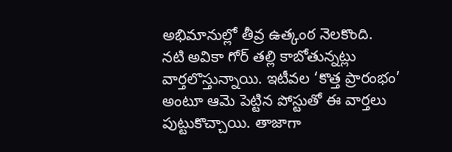అభిమానుల్లో తీవ్ర ఉత్కంఠ నెలకొంది.
నటి అవికా గోర్ తల్లి కాబోతున్నట్లు వార్తలొస్తున్నాయి. ఇటీవల ‘కొత్త ప్రారంభం’ అంటూ ఆమె పెట్టిన పోస్టుతో ఈ వార్తలు పుట్టుకొచ్చాయి. తాజాగా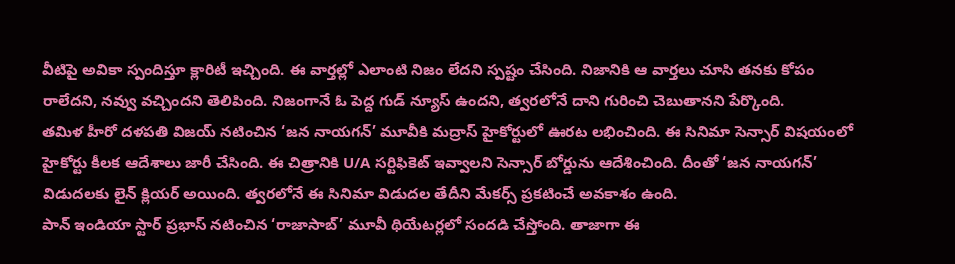వీటిపై అవికా స్పందిస్తూ క్లారిటీ ఇచ్చింది. ఈ వార్తల్లో ఎలాంటి నిజం లేదని స్పష్టం చేసింది. నిజానికి ఆ వార్తలు చూసి తనకు కోపం రాలేదని, నవ్వు వచ్చిందని తెలిపింది. నిజంగానే ఓ పెద్ద గుడ్ న్యూస్ ఉందని, త్వరలోనే దాని గురించి చెబుతానని పేర్కొంది.
తమిళ హీరో దళపతి విజయ్ నటించిన ‘జన నాయగన్’ మూవీకి మద్రాస్ హైకోర్టులో ఊరట లభించింది. ఈ సినిమా సెన్సార్ విషయంలో హైకోర్టు కీలక ఆదేశాలు జారీ చేసింది. ఈ చిత్రానికి U/A సర్టిఫికెట్ ఇవ్వాలని సెన్సార్ బోర్డును ఆదేశించింది. దీంతో ‘జన నాయగన్’ విడుదలకు లైన్ క్లియర్ అయింది. త్వరలోనే ఈ సినిమా విడుదల తేదీని మేకర్స్ ప్రకటించే అవకాశం ఉంది.
పాన్ ఇండియా స్టార్ ప్రభాస్ నటించిన ‘రాజాసాబ్’ మూవీ థియేటర్లలో సందడి చేస్తోంది. తాజాగా ఈ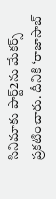సినిమాకు పార్ట్2ను మేకర్స్ ప్రకటించారు. దీనికి ‘రాజాసాబ్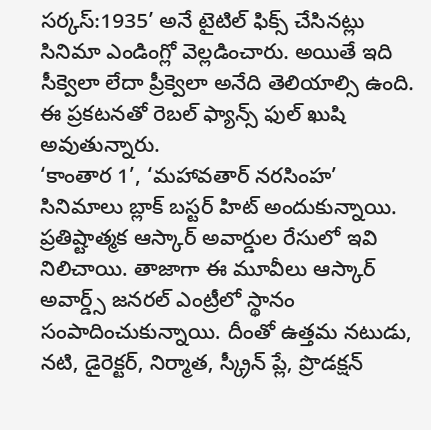సర్కస్:1935’ అనే టైటిల్ ఫిక్స్ చేసినట్లు సినిమా ఎండింగ్లో వెల్లడించారు. అయితే ఇది సీక్వెలా లేదా ప్రీక్వెలా అనేది తెలియాల్సి ఉంది. ఈ ప్రకటనతో రెబల్ ఫ్యాన్స్ ఫుల్ ఖుషి అవుతున్నారు.
‘కాంతార 1’, ‘మహావతార్ నరసింహ’ సినిమాలు బ్లాక్ బస్టర్ హిట్ అందుకున్నాయి. ప్రతిష్టాత్మక ఆస్కార్ అవార్డుల రేసులో ఇవి నిలిచాయి. తాజాగా ఈ మూవీలు ఆస్కార్ అవార్డ్స్ జనరల్ ఎంట్రీలో స్థానం సంపాదించుకున్నాయి. దీంతో ఉత్తమ నటుడు, నటి, డైరెక్టర్, నిర్మాత, స్క్రీన్ ప్లే, ప్రొడక్షన్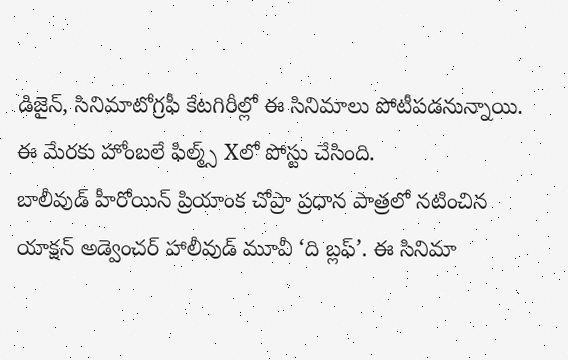డిజైన్, సినిమాటోగ్రఫీ కేటగిరీల్లో ఈ సినిమాలు పోటీపడనున్నాయి. ఈ మేరకు హోంబలే ఫిల్మ్స్ Xలో పోస్టు చేసింది.
బాలీవుడ్ హీరోయిన్ ప్రియాంక చోప్రా ప్రధాన పాత్రలో నటించిన యాక్షన్ అడ్వెంచర్ హాలీవుడ్ మూవీ ‘ది బ్లఫ్’. ఈ సినిమా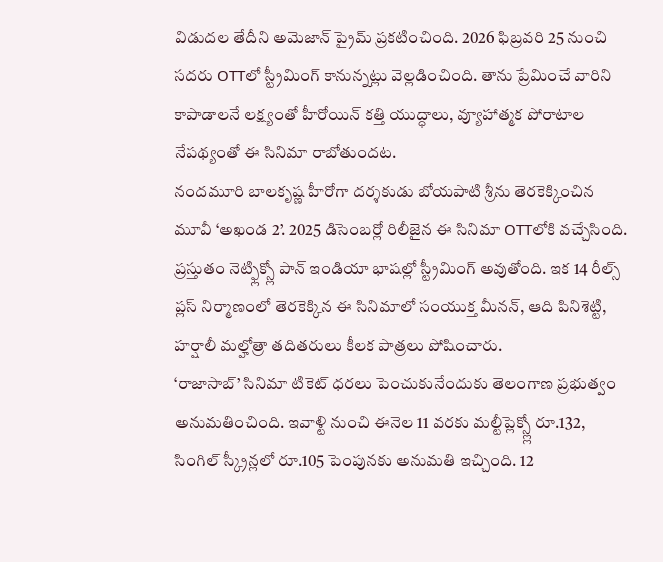విడుదల తేదీని అమెజాన్ ప్రైమ్ ప్రకటించింది. 2026 ఫిబ్రవరి 25 నుంచి సదరు OTTలో స్ట్రీమింగ్ కానున్నట్లు వెల్లడించింది. తాను ప్రేమించే వారిని కాపాడాలనే లక్ష్యంతో హీరోయిన్ కత్తి యుద్ధాలు, వ్యూహాత్మక పోరాటాల నేపథ్యంతో ఈ సినిమా రాబోతుందట.
నందమూరి బాలకృష్ణ హీరోగా దర్శకుడు బోయపాటి శ్రీను తెరకెక్కించిన మూవీ ‘అఖండ 2’. 2025 డిసెంబర్లో రిలీజైన ఈ సినిమా OTTలోకి వచ్చేసింది. ప్రస్తుతం నెట్ఫ్లిక్స్లో పాన్ ఇండియా భాషల్లో స్ట్రీమింగ్ అవుతోంది. ఇక 14 రీల్స్ ప్లస్ నిర్మాణంలో తెరకెక్కిన ఈ సినిమాలో సంయుక్త మీనన్, ఆది పినిశెట్టి, హర్షాలీ మల్హోత్రా తదితరులు కీలక పాత్రలు పోషించారు.
‘రాజాసాబ్’ సినిమా టికెట్ ధరలు పెంచుకునేందుకు తెలంగాణ ప్రభుత్వం అనుమతించింది. ఇవాళ్టి నుంచి ఈనెల 11 వరకు మల్టీప్లెక్స్ల్లో రూ.132, సింగిల్ స్క్రీన్లలో రూ.105 పెంపునకు అనుమతి ఇచ్చింది. 12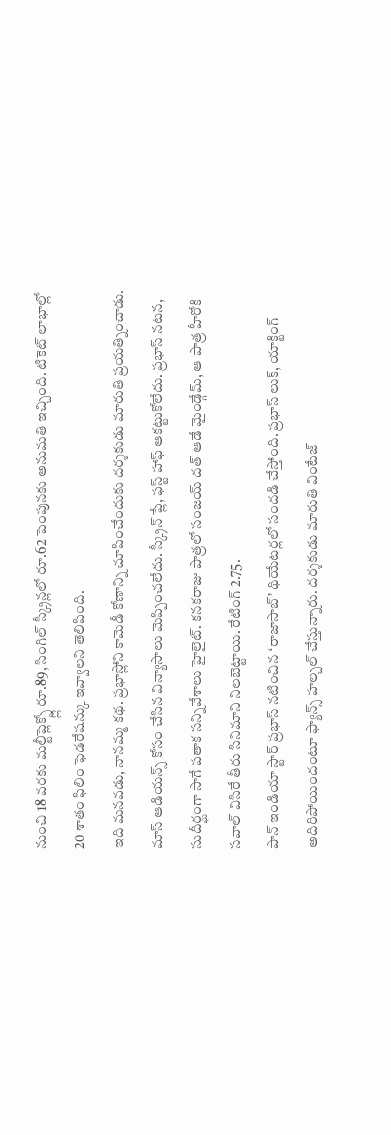నుంచి 18 వరకు మల్టీప్లెక్స్ల్లో రూ.89, సింగిల్ స్క్రీన్లలో రూ.62 పెంపునకు అనుమతి ఇచ్చింది. టికెట్ లాభాల్లో 20 శాతం ఫిలిం ఫెడరేషన్కు ఇవ్వాలని తెలిపింది.
ఇది మనవడు, నానమ్మ కథ. ప్రభాస్లోని కామెడీ కోణాన్ని చూపించేందుకు దర్శకుడు మారుతి ప్రయత్నించాడు. మాస్ ఆడియన్స్ కోసం చేసిన విన్యాసాలు మెప్పించలేదు. స్క్రీన్ ప్లే, ఫస్ట్ హాఫ్ ఆకట్టుకోలేదు. ప్రభాస్ నటన, సుదీర్ఘంగా సాగే పతాక సన్నివేశాలు హైలైట్. కనకరాజు పాత్రలో సంజయ్ దత్ ఆడే మైండ్గేమ్, ఆ పాత్ర హీరోకి సవాల్ విసిరే తీరు సినిమాని నిలబెట్టాయి. రేటింగ్ 2.75.
పాన్ ఇండియా స్టార్ ప్రభాస్ నటించిన ‘రాజాసాబ్’ థియేటర్లలో సందడి చేస్తోంది. ప్రభాస్ లుక్, యాక్టింగ్ అదిరిపోయిందంటూ ఫ్యాన్స్ హల్చల్ చేస్తున్నారు. దర్శకుడు మారుతి వింటేజ్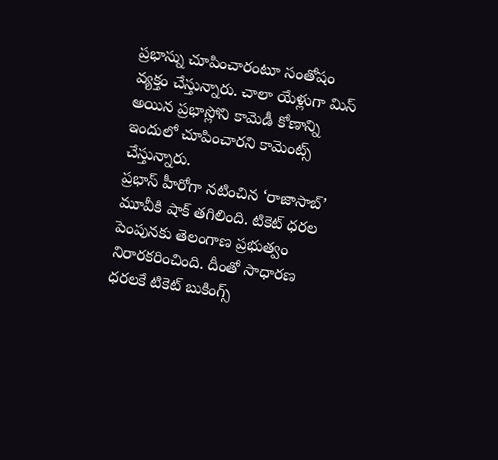ప్రభాస్ను చూపించారంటూ సంతోషం వ్యక్తం చేస్తున్నారు. చాలా యేళ్లుగా మిస్ అయిన ప్రభాస్లోని కామెడీ కోణాన్ని ఇందులో చూపించారని కామెంట్స్ చేస్తున్నారు.
ప్రభాస్ హీరోగా నటించిన ‘రాజాసాబ్’ మూవీకి షాక్ తగిలింది. టికెట్ ధరల పెంపునకు తెలంగాణ ప్రభుత్వం నిరారకరించింది. దీంతో సాధారణ ధరలకే టికెట్ బుకింగ్స్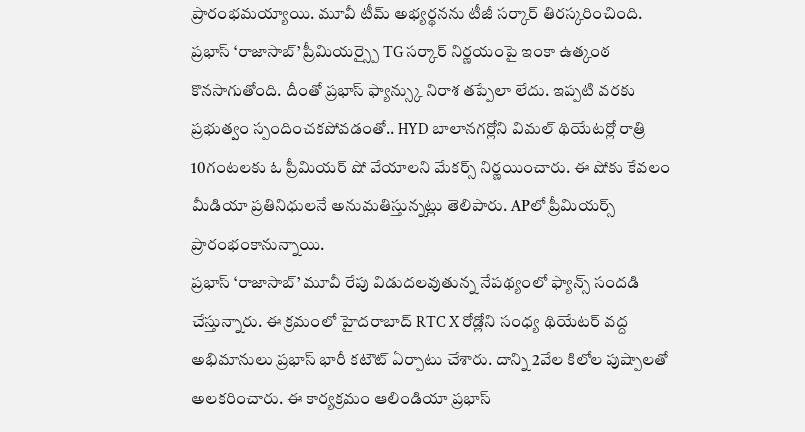ప్రారంభమయ్యాయి. మూవీ టీమ్ అభ్యర్థనను టీజీ సర్కార్ తిరస్కరించింది.
ప్రభాస్ ‘రాజాసాబ్’ ప్రీమియర్స్పై TG సర్కార్ నిర్ణయంపై ఇంకా ఉత్కంఠ కొనసాగుతోంది. దీంతో ప్రభాస్ ఫ్యాన్స్కు నిరాశ తప్పేలా లేదు. ఇప్పటి వరకు ప్రభుత్వం స్పందించకపోవడంతో.. HYD బాలానగర్లోని విమల్ థియేటర్లో రాత్రి 10గంటలకు ఓ ప్రీమియర్ షో వేయాలని మేకర్స్ నిర్ణయించారు. ఈ షోకు కేవలం మీడియా ప్రతినిధులనే అనుమతిస్తున్నట్లు తెలిపారు. APలో ప్రీమియర్స్ ప్రారంభంకానున్నాయి.
ప్రభాస్ ‘రాజాసాబ్’ మూవీ రేపు విడుదలవుతున్న నేపథ్యంలో ఫ్యాన్స్ సందడి చేస్తున్నారు. ఈ క్రమంలో హైదరాబాద్ RTC X రోడ్లోని సంధ్య థియేటర్ వద్ద అభిమానులు ప్రభాస్ భారీ కటౌట్ ఏర్పాటు చేశారు. దాన్ని 2వేల కిలోల పుష్పాలతో అలకరించారు. ఈ కార్యక్రమం ఆలిండియా ప్రభాస్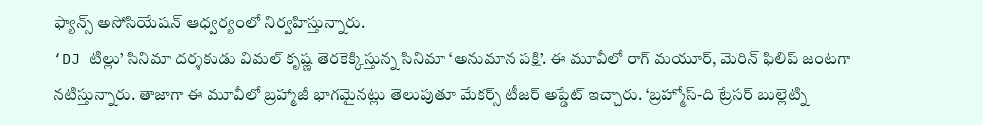ఫ్యాన్స్ అసోసియేషన్ ఆధ్వర్యంలో నిర్వహిస్తున్నారు.
‘DJ టిల్లు’ సినిమా దర్శకుడు విమల్ కృష్ణ తెరకెక్కిస్తున్న సినిమా ‘అనుమాన పక్షి’. ఈ మూవీలో రాగ్ మయూర్, మెరిన్ ఫిలిప్ జంటగా నటిస్తున్నారు. తాజాగా ఈ మూవీలో బ్రహ్మాజీ భాగమైనట్లు తెలుపుతూ మేకర్స్ టీజర్ అప్డేట్ ఇచ్చారు. ‘బ్రహ్మోస్-ది ట్రేసర్ బుల్లెట్ని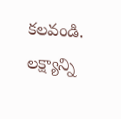కలవండి. లక్ష్యాన్ని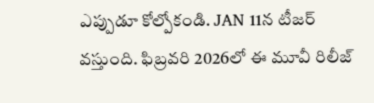ఎప్పుడూ కోల్పోకండి. JAN 11న టీజర్ వస్తుంది. ఫిబ్రవరి 2026లో ఈ మూవీ రిలీజ్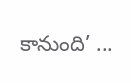కానుంది’ ...